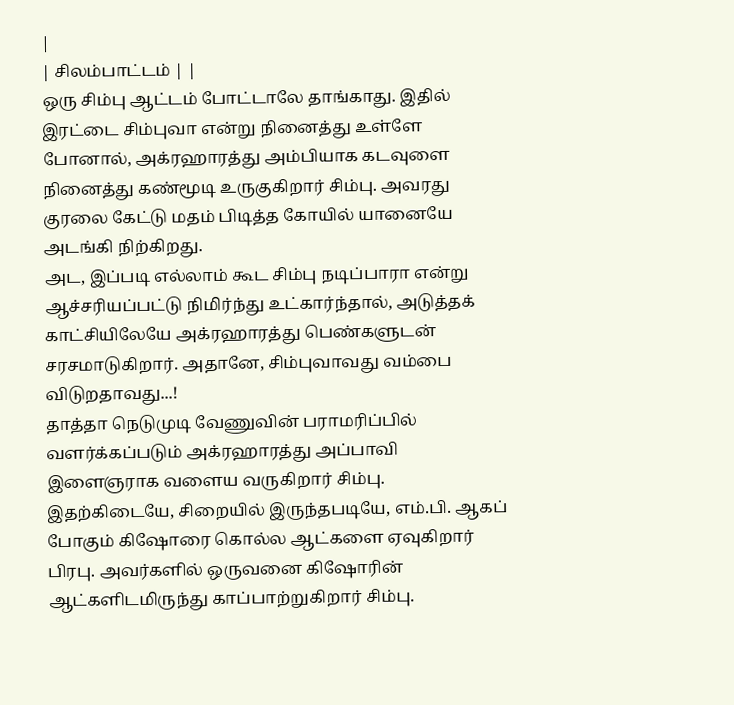|
| சிலம்பாட்டம் | |
ஒரு சிம்பு ஆட்டம் போட்டாலே தாங்காது. இதில் இரட்டை சிம்புவா என்று நினைத்து உள்ளே போனால், அக்ரஹாரத்து அம்பியாக கடவுளை நினைத்து கண்மூடி உருகுகிறார் சிம்பு. அவரது குரலை கேட்டு மதம் பிடித்த கோயில் யானையே அடங்கி நிற்கிறது.
அட, இப்படி எல்லாம் கூட சிம்பு நடிப்பாரா என்று ஆச்சரியப்பட்டு நிமிர்ந்து உட்கார்ந்தால், அடுத்தக் காட்சியிலேயே அக்ரஹாரத்து பெண்களுடன் சரசமாடுகிறார். அதானே, சிம்புவாவது வம்பை விடுறதாவது...!
தாத்தா நெடுமுடி வேணுவின் பராமரிப்பில் வளர்க்கப்படும் அக்ரஹாரத்து அப்பாவி இளைஞராக வளைய வருகிறார் சிம்பு.
இதற்கிடையே, சிறையில் இருந்தபடியே, எம்.பி. ஆகப் போகும் கிஷோரை கொல்ல ஆட்களை ஏவுகிறார் பிரபு. அவர்களில் ஒருவனை கிஷோரின் ஆட்களிடமிருந்து காப்பாற்றுகிறார் சிம்பு.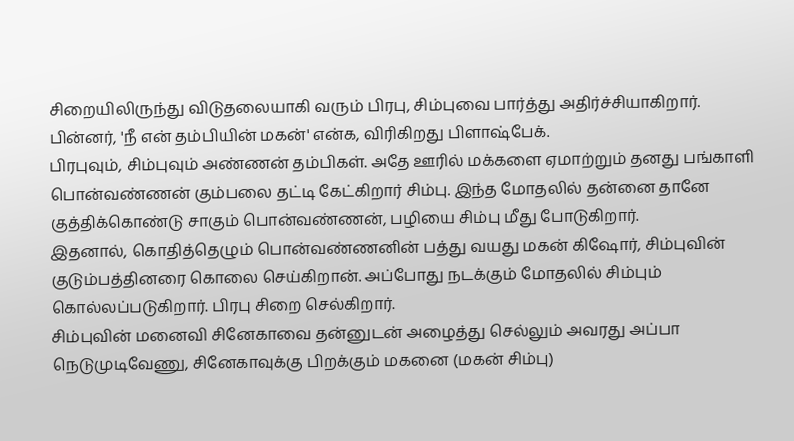சிறையிலிருந்து விடுதலையாகி வரும் பிரபு, சிம்புவை பார்த்து அதிர்ச்சியாகிறார். பின்னர், 'நீ என் தம்பியின் மகன்' என்க, விரிகிறது பிளாஷ்பேக்.
பிரபுவும், சிம்புவும் அண்ணன் தம்பிகள். அதே ஊரில் மக்களை ஏமாற்றும் தனது பங்காளி பொன்வண்ணன் கும்பலை தட்டி கேட்கிறார் சிம்பு. இந்த மோதலில் தன்னை தானே குத்திக்கொண்டு சாகும் பொன்வண்ணன், பழியை சிம்பு மீது போடுகிறார்.
இதனால், கொதித்தெழும் பொன்வண்ணனின் பத்து வயது மகன் கிஷோர், சிம்புவின் குடும்பத்தினரை கொலை செய்கிறான். அப்போது நடக்கும் மோதலில் சிம்பும் கொல்லப்படுகிறார். பிரபு சிறை செல்கிறார்.
சிம்புவின் மனைவி சினேகாவை தன்னுடன் அழைத்து செல்லும் அவரது அப்பா நெடுமுடிவேணு, சினேகாவுக்கு பிறக்கும் மகனை (மகன் சிம்பு)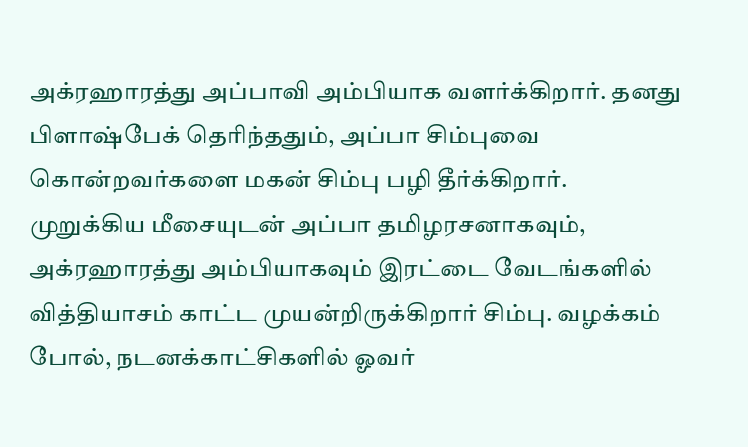அக்ரஹாரத்து அப்பாவி அம்பியாக வளர்க்கிறார். தனது பிளாஷ்பேக் தெரிந்ததும், அப்பா சிம்புவை கொன்றவர்களை மகன் சிம்பு பழி தீர்க்கிறார்.
முறுக்கிய மீசையுடன் அப்பா தமிழரசனாகவும், அக்ரஹாரத்து அம்பியாகவும் இரட்டை வேடங்களில் வித்தியாசம் காட்ட முயன்றிருக்கிறார் சிம்பு. வழக்கம் போல், நடனக்காட்சிகளில் ஓவர்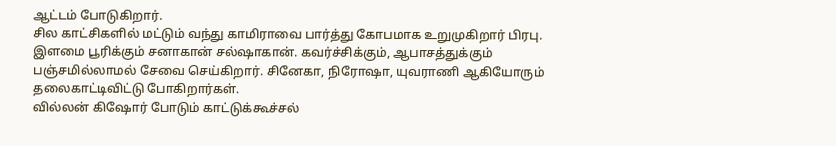ஆட்டம் போடுகிறார்.
சில காட்சிகளில் மட்டும் வந்து காமிராவை பார்த்து கோபமாக உறுமுகிறார் பிரபு. இளமை பூரிக்கும் சனாகான் சல்ஷாகான். கவர்ச்சிக்கும், ஆபாசத்துக்கும் பஞ்சமில்லாமல் சேவை செய்கிறார். சினேகா, நிரோஷா, யுவராணி ஆகியோரும் தலைகாட்டிவிட்டு போகிறார்கள்.
வில்லன் கிஷோர் போடும் காட்டுக்கூச்சல்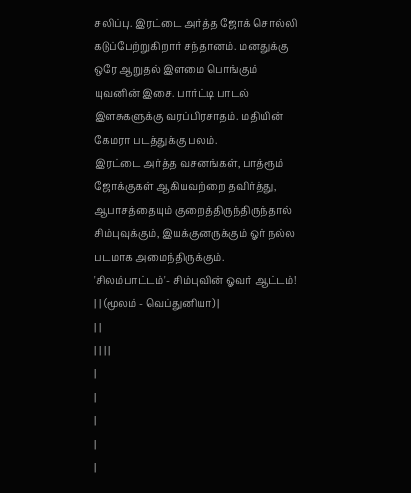சலிப்பு. இரட்டை அர்த்த ஜோக் சொல்லி கடுப்பேற்றுகிறார் சந்தானம். மனதுக்கு ஒரே ஆறுதல் இளமை பொங்கும் யுவனின் இசை. பார்ட்டி பாடல் இளசுகளுக்கு வரப்பிரசாதம். மதியின் கேமரா படத்துக்கு பலம்.
இரட்டை அர்த்த வசனங்கள், பாத்ரூம் ஜோக்குகள் ஆகியவற்றை தவிர்த்து, ஆபாசத்தையும் குறைத்திருந்திருந்தால் சிம்புவுக்கும், இயக்குனருக்கும் ஓர் நல்ல படமாக அமைந்திருக்கும்.
'சிலம்பாட்டம்'- சிம்புவின் ஓவர் ஆட்டம்!
| | (மூலம் - வெப்துனியா) |
| |
| | | |
|
|
|
|
|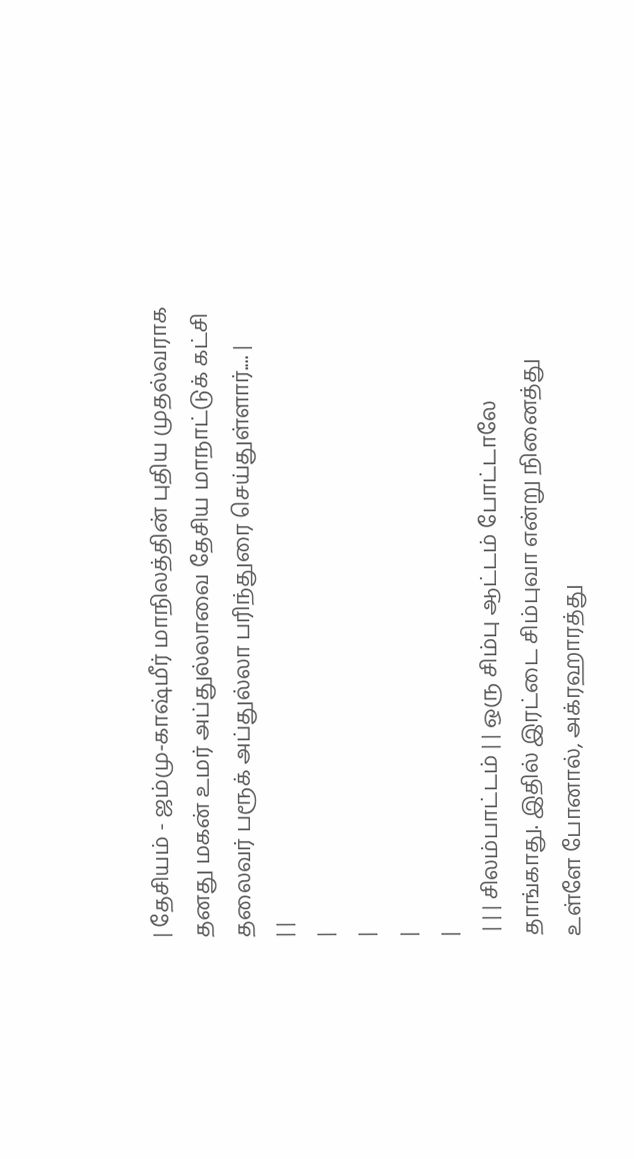| தேசியம் - ஜம்மு-காஷ்மீர் மாநிலத்தின் புதிய முதல்வராக தனது மகன் உமர் அப்துல்லாவை தேசிய மாநாட்டுக் கட்சி தலைவர் பரூக் அப்துல்லா பரிந்துரை செய்துள்ளார்.... |
| |
|
|
|
|
 | | | சிலம்பாட்டம் | | ஒரு சிம்பு ஆட்டம் போட்டாலே தாங்காது. இதில் இரட்டை சிம்புவா என்று நினைத்து உள்ளே போனால், அக்ரஹாரத்து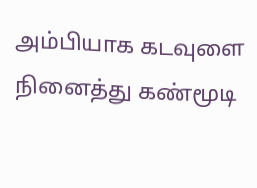அம்பியாக கடவுளை நினைத்து கண்மூடி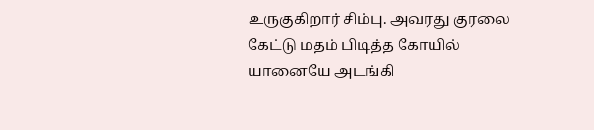உருகுகிறார் சிம்பு. அவரது குரலை கேட்டு மதம் பிடித்த கோயில் யானையே அடங்கி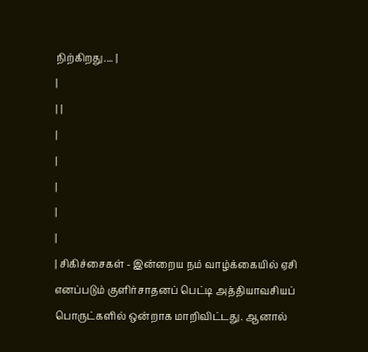நிற்கிறது.... |
|
| |
|
|
|
|
|
| சிகிச்சைகள் - இன்றைய நம் வாழ்க்கையில் ஏசி எனப்படும் குளிர்சாதனப் பெட்டி அத்தியாவசியப் பொருட்களில் ஒன்றாக மாறிவிட்டது. ஆனால்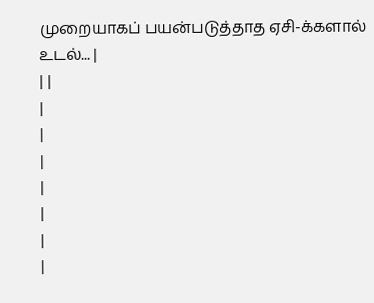முறையாகப் பயன்படுத்தாத ஏசி-க்களால் உடல்... |
| |
|
|
|
|
|
|
|